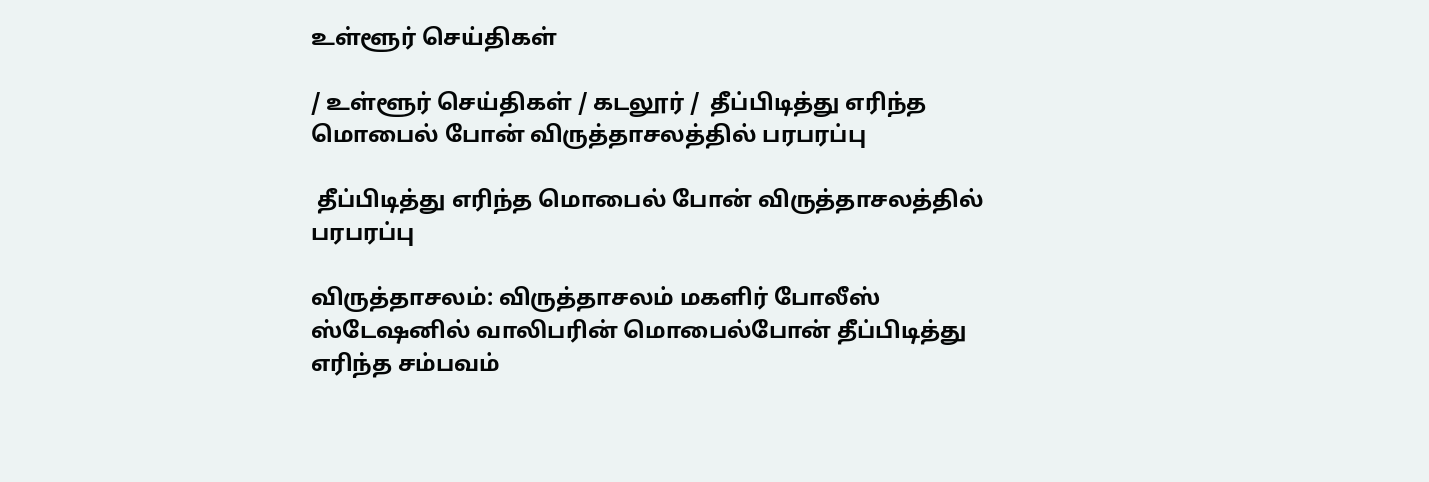உள்ளூர் செய்திகள்

/ உள்ளூர் செய்திகள் / கடலூர் /  தீப்பிடித்து எரிந்த மொபைல் போன் விருத்தாசலத்தில் பரபரப்பு

 தீப்பிடித்து எரிந்த மொபைல் போன் விருத்தாசலத்தில் பரபரப்பு

விருத்தாசலம்: விருத்தாசலம் மகளிர் போலீஸ் ஸ்டேஷனில் வாலிபரின் மொபைல்போன் தீப்பிடித்து எரிந்த சம்பவம்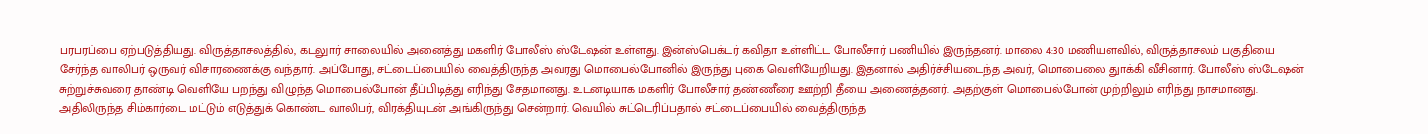பரபரப்பை ஏற்படுத்தியது. விருத்தாசலத்தில், கடலுார் சாலையில் அனைத்து மகளிர் போலீஸ் ஸ்டேஷன் உள்ளது. இன்ஸ்பெக்டர் கவிதா உள்ளிட்ட போலீசார் பணியில் இருந்தனர். மாலை 4:30 மணியளவில், விருத்தாசலம் பகுதியை சேர்ந்த வாலிபர் ஒருவர் விசாரணைக்கு வந்தார். அப்போது, சட்டைப்பையில் வைத்திருந்த அவரது மொபைல்போனில் இருந்து புகை வெளியேறியது. இதனால் அதிர்ச்சியடைந்த அவர், மொபைலை துாக்கி வீசினார். போலீஸ் ஸ்டேஷன் சுற்றுச்சுவரை தாண்டி வெளியே பறந்து விழுந்த மொபைல்போன் தீப்பிடித்து எரிந்து சேதமானது. உடனடியாக மகளிர் போலீசார் தண்ணீரை ஊற்றி தீயை அணைத்தனர். அதற்குள் மொபைல்போன் முற்றிலும் எரிந்து நாசமானது. அதிலிருந்த சிம்கார்டை மட்டும் எடுத்துக் கொண்ட வாலிபர், விரக்தியுடன் அங்கிருந்து சென்றார். வெயில் சுட்டெரிப்பதால் சட்டைப்பையில் வைத்திருந்த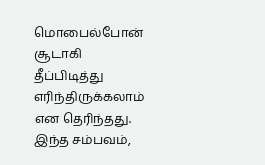மொபைல்போன் சூடாகி தீப்பிடித்து எரிந்திருக்கலாம் என தெரிந்தது. இந்த சம்பவம்,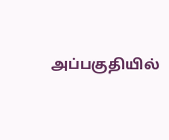அப்பகுதியில்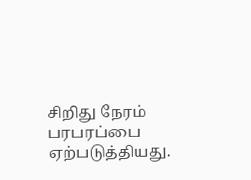சிறிது நேரம் பரபரப்பை ஏற்படுத்தியது.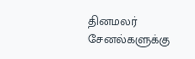தினமலர் சேனல்களுக்கு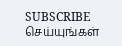SUBSCRIBE செய்யுங்கள்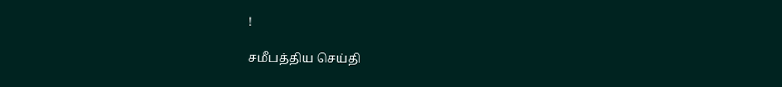!

சமீபத்திய செய்தி